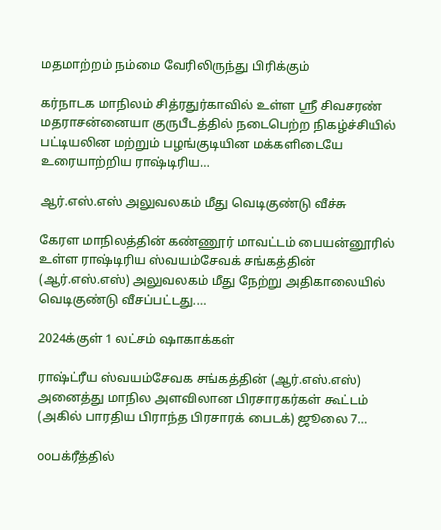மதமாற்றம் நம்மை வேரிலிருந்து பிரிக்கும்

கர்நாடக மாநிலம் சித்ரதுர்காவில் உள்ள ஸ்ரீ சிவசரண் மதராசன்னையா குருபீடத்தில் நடைபெற்ற நிகழ்ச்சியில் பட்டியலின மற்றும் பழங்குடியின மக்களிடையே உரையாற்றிய ராஷ்டிரிய…

ஆர்.எஸ்.எஸ் அலுவலகம் மீது வெடிகுண்டு வீச்சு

கேரள மாநிலத்தின் கண்ணூர் மாவட்டம் பையன்னூரில் உள்ள ராஷ்டிரிய ஸ்வயம்சேவக் சங்கத்தின் (ஆர்.எஸ்.எஸ்) அலுவலகம் மீது நேற்று அதிகாலையில் வெடிகுண்டு வீசப்பட்டது.…

2024க்குள் 1 லட்சம் ஷாகாக்கள்

ராஷ்ட்ரீய ஸ்வயம்சேவக சங்கத்தின் (ஆர்.எஸ்.எஸ்) அனைத்து மாநில அளவிலான பிரசாரகர்கள் கூட்டம் (அகில் பாரதிய பிராந்த பிரசாரக் பைடக்) ஜூலை 7…

ooபக்ரீத்தில்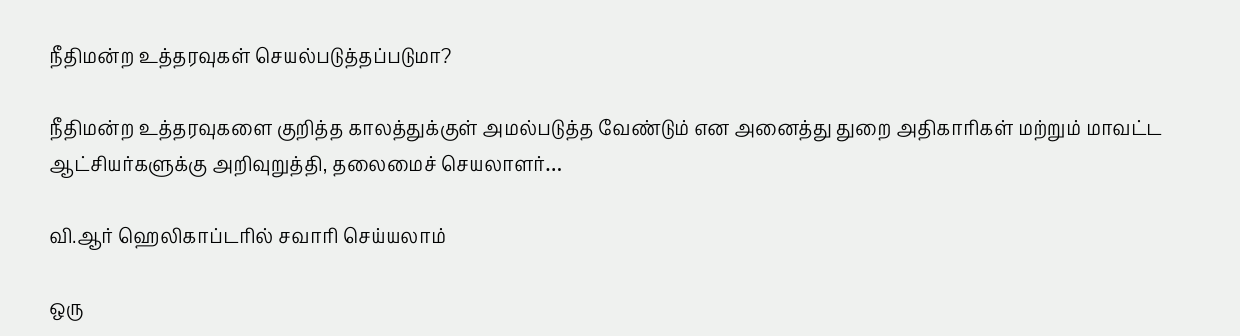நீதிமன்ற உத்தரவுகள் செயல்படுத்தப்படுமா?

நீதிமன்ற உத்தரவுகளை குறித்த காலத்துக்குள் அமல்படுத்த வேண்டும் என அனைத்து துறை அதிகாரிகள் மற்றும் மாவட்ட ஆட்சியர்களுக்கு அறிவுறுத்தி, தலைமைச் செயலாளர்…

வி.ஆர் ஹெலிகாப்டரில் சவாரி செய்யலாம்

ஒரு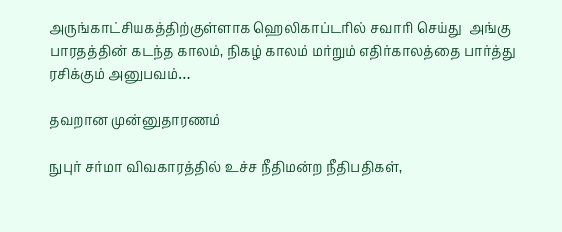அருங்காட்சியகத்திற்குள்ளாக ஹெலிகாப்டரில் சவாரி செய்து  அங்கு பாரதத்தின் கடந்த காலம், நிகழ் காலம் மர்றும் எதிர்காலத்தை பார்த்து ரசிக்கும் அனுபவம்…

தவறான முன்னுதாரணம்

நுபுர் சர்மா விவகாரத்தில் உச்ச நீதிமன்ற நீதிபதிகள்,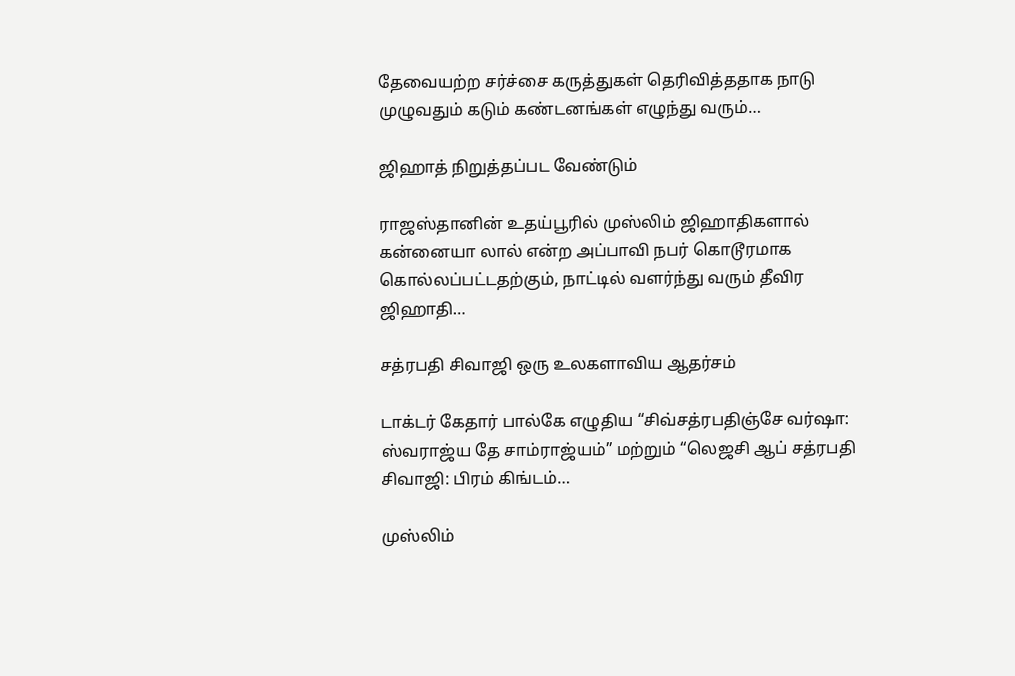தேவையற்ற சர்ச்சை கருத்துகள் தெரிவித்ததாக நாடு முழுவதும் கடும் கண்டனங்கள் எழுந்து வரும்…

ஜிஹாத் நிறுத்தப்பட வேண்டும்

ராஜஸ்தானின் உதய்பூரில் முஸ்லிம் ஜிஹாதிகளால் கன்னையா லால் என்ற அப்பாவி நபர் கொடூரமாக கொல்லப்பட்டதற்கும், நாட்டில் வளர்ந்து வரும் தீவிர ஜிஹாதி…

சத்ரபதி சிவாஜி ஒரு உலகளாவிய ஆதர்சம்

டாக்டர் கேதார் பால்கே எழுதிய “சிவ்சத்ரபதிஞ்சே வர்ஷா: ஸ்வராஜ்ய தே சாம்ராஜ்யம்” மற்றும் “லெஜசி ஆப் சத்ரபதி சிவாஜி: பிரம் கிங்டம்…

முஸ்லிம்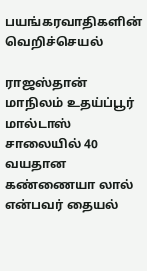பயங்கரவாதிகளின் வெறிச்செயல்

ராஜஸ்தான் மாநிலம் உதய்ப்பூர் மால்டாஸ் சாலையில் 40 வயதான கண்ணையா லால் என்பவர் தையல்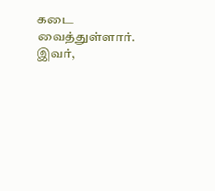கடை வைத்துள்ளார். இவர்,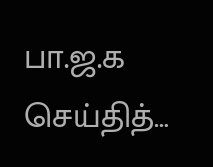பா.ஜ.க செய்தித்…